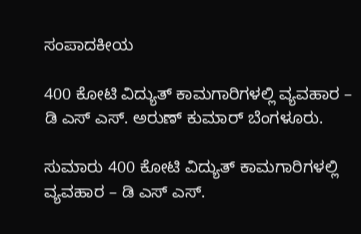ಸಂಪಾದಕೀಯ

400 ಕೋಟಿ ವಿದ್ಯುತ್ ಕಾಮಗಾರಿಗಳಲ್ಲಿ ವ್ಯವಹಾರ – ಡಿ ಎಸ್ ಎಸ್. ಅರುಣ್ ಕುಮಾರ್ ಬೆಂಗಳೂರು.

ಸುಮಾರು 400 ಕೋಟಿ ವಿದ್ಯುತ್ ಕಾಮಗಾರಿಗಳಲ್ಲಿ ವ್ಯವಹಾರ – ಡಿ ಎಸ್ ಎಸ್.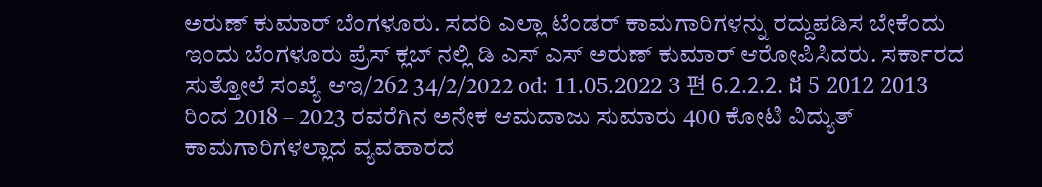ಅರುಣ್ ಕುಮಾರ್ ಬೆಂಗಳೂರು. ಸದರಿ ಎಲ್ಲಾ ಟೆಂಡರ್ ಕಾಮಗಾರಿಗಳನ್ನು ರದ್ದುಪಡಿಸ ಬೇಕೆಂದು ಇಂದು ಬೆಂಗಳೂರು ಪ್ರೆಸ್ ಕ್ಲಬ್ ನಲ್ಲಿ ಡಿ ಎಸ್ ಎಸ್ ಅರುಣ್ ಕುಮಾರ್ ಆರೋಪಿಸಿದರು. ಸರ್ಕಾರದ ಸುತ್ತೋಲೆ ಸಂಖ್ಯೆ ಆಇ/262 34/2/2022 od: 11.05.2022 3 편 6.2.2.2. ដ 5 2012 2013 ರಿಂದ 2018 – 2023 ರವರೆಗಿನ ಅನೇಕ ಆಮದಾಜು ಸುಮಾರು 400 ಕೋಟಿ ವಿದ್ಯುತ್ ಕಾಮಗಾರಿಗಳಲ್ಲಾದ ವ್ಯವಹಾರದ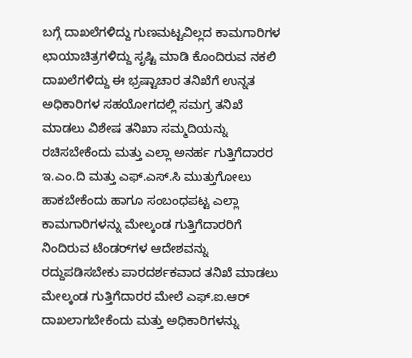ಬಗ್ಗೆ ದಾಖಲೆಗಳಿದ್ದು ಗುಣಮಟ್ಟವಿಲ್ಲದ ಕಾಮಗಾರಿಗಳ ಛಾಯಾಚಿತ್ರಗಳಿದ್ದು ಸೃಷ್ಟಿ ಮಾಡಿ ಕೊಂದಿರುವ ನಕಲಿ ದಾಖಲೆಗಳಿದ್ದು ಈ ಭ್ರಷ್ಟಾಚಾರ ತನಿಖೆಗೆ ಉನ್ನತ ಅಧಿಕಾರಿಗಳ ಸಹಯೋಗದಲ್ಲಿ ಸಮಗ್ರ ತನಿಖೆ ಮಾಡಲು ವಿಶೇಷ ತನಿಖಾ ಸಮ್ಮದಿಯನ್ನು ರಚಿಸಬೇಕೆಂದು ಮತ್ತು ಎಲ್ಲಾ ಅನರ್ಹ ಗುತ್ತಿಗೆದಾರರ ಇ.ಎಂ.ದಿ ಮತ್ತು ಎಫ್.ಎಸ್.ಸಿ ಮುತ್ತುಗೋಲು ಹಾಕಬೇಕೆಂದು ಹಾಗೂ ಸಂಬಂಧಪಟ್ಟ ಎಲ್ಲಾ ಕಾಮಗಾರಿಗಳನ್ನು ಮೇಲ್ಕಂಡ ಗುತ್ತಿಗೆದಾರರಿಗೆ ನಿಂದಿರುವ ಟೆಂಡರ್‌ಗಳ ಆದೇಶವನ್ನು ರದ್ದುಪಡಿಸಬೇಕು ಪಾರದರ್ಶಕವಾದ ತನಿಖೆ ಮಾಡಲು ಮೇಲ್ಕಂಡ ಗುತ್ತಿಗೆದಾರರ ಮೇಲೆ ಎಫ್.ಐ.ಆರ್ ದಾಖಲಾಗಬೇಕೆಂದು ಮತ್ತು ಅಧಿಕಾರಿಗಳನ್ನು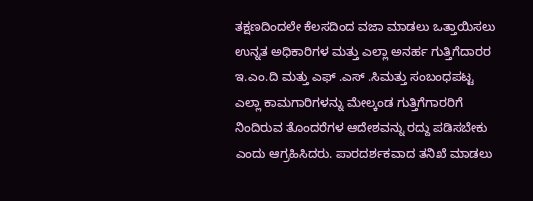ತಕ್ಷಣದಿಂದಲೇ ಕೆಲಸದಿಂದ ವಜಾ ಮಾಡಲು ಒತ್ತಾಯಿಸಲು ಉನ್ನತ ಅಧಿಕಾರಿಗಳ ಮತ್ತು ಎಲ್ಲಾ ಅನರ್ಹ ಗುತ್ತಿಗೆದಾರರ ಇ.ಎಂ.ದಿ ಮತ್ತು ಎಫ್ .ಎಸ್ .ಸಿಮತ್ತು ಸಂಬಂಧಪಟ್ಟ ಎಲ್ಲಾ ಕಾಮಗಾರಿಗಳನ್ನು ಮೇಲ್ಕಂಡ ಗುತ್ತಿಗೆಗಾರರಿಗೆ ನಿಂದಿರುವ ತೊಂದರೆಗಳ ಆದೇಶವನ್ನು ರದ್ದು ಪಡಿಸಬೇಕು ಎಂದು ಆಗ್ರಹಿಸಿದರು. ಪಾರದರ್ಶಕವಾದ ತನಿಖೆ ಮಾಡಲು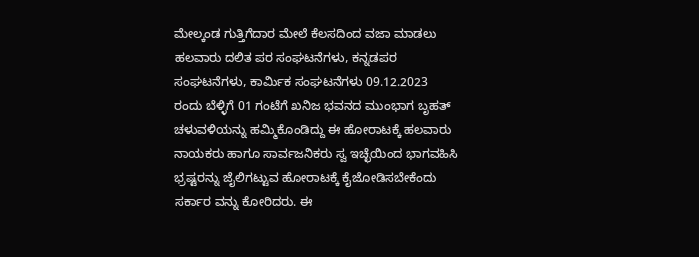ಮೇಲ್ಕಂಡ ಗುತ್ತಿಗೆದಾರ ಮೇಲೆ ಕೆಲಸದಿಂದ ವಜಾ ಮಾಡಲು ಹಲವಾರು ದಲಿತ ಪರ ಸಂಘಟನೆಗಳು, ಕನ್ನಡಪರ ಸಂಘಟನೆಗಳು, ಕಾರ್ಮಿಕ ಸಂಘಟನೆಗಳು 09.12.2023 ರಂದು ಬೆಳ್ಳಿಗೆ 01 ಗಂಟೆಗೆ ಖನಿಜ ಭವನದ ಮುಂಭಾಗ ಬೃಹತ್ ಚಳುವಳಿಯನ್ನು ಹಮ್ಮಿಕೊಂಡಿದ್ದು ಈ ಹೋರಾಟಕ್ಕೆ ಹಲವಾರು ನಾಯಕರು ಹಾಗೂ ಸಾರ್ವಜನಿಕರು ಸ್ವ ಇಚ್ಛೆಯಿಂದ ಭಾಗವಹಿಸಿ ಭ್ರಷ್ಟರನ್ನು ಜೈಲಿಗಟ್ಟುವ ಹೋರಾಟಕ್ಕೆ ಕೈಜೋಡಿಸಬೇಕೆಂದು ಸರ್ಕಾರ ವನ್ನು ಕೋರಿದರು. ಈ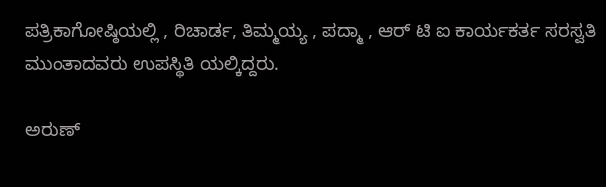ಪತ್ರಿಕಾಗೋಷ್ಠಿಯಲ್ಲಿ , ರಿಚಾರ್ಡ, ತಿಮ್ಮಯ್ಯ , ಪದ್ಮಾ , ಆರ್ ಟಿ ಐ ಕಾರ್ಯಕರ್ತ ಸರಸ್ವತಿ ಮುಂತಾದವರು ಉಪಸ್ಥಿತಿ ಯಲ್ಕಿದ್ದರು.

ಅರುಣ್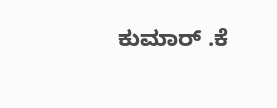ಕುಮಾರ್ .ಕೆ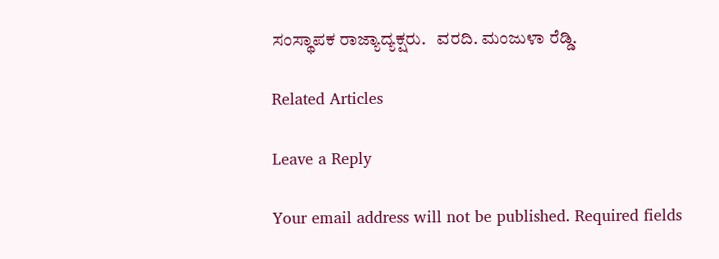ಸಂಸ್ಥಾಪಕ ರಾಜ್ಯಾದ್ಯಕ್ಷರು.   ವರದಿ. ಮಂಜುಳಾ ರೆಡ್ಡಿ.

Related Articles

Leave a Reply

Your email address will not be published. Required fields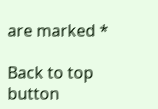are marked *

Back to top button